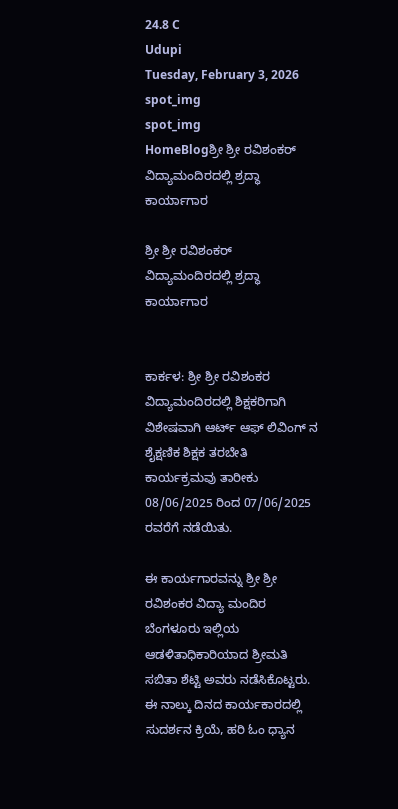24.8 C
Udupi
Tuesday, February 3, 2026
spot_img
spot_img
HomeBlogಶ್ರೀ ಶ್ರೀ ರವಿಶಂಕರ್ ವಿದ್ಯಾಮಂದಿರದಲ್ಲಿ ಶ್ರದ್ಧಾ ಕಾರ್ಯಾಗಾರ

ಶ್ರೀ ಶ್ರೀ ರವಿಶಂಕರ್ ವಿದ್ಯಾಮಂದಿರದಲ್ಲಿ ಶ್ರದ್ಧಾ ಕಾರ್ಯಾಗಾರ


ಕಾರ್ಕಳ: ಶ್ರೀ ಶ್ರೀ ರವಿಶಂಕರ ವಿದ್ಯಾಮಂದಿರದಲ್ಲಿ ಶಿಕ್ಷಕರಿಗಾಗಿ ವಿಶೇಷವಾಗಿ ಆರ್ಟ್ ಆಫ್ ಲಿವಿಂಗ್ ನ ಶೈಕ್ಷಣಿಕ ಶಿಕ್ಷಕ ತರಬೇತಿ ಕಾರ್ಯಕ್ರಮವು ತಾರೀಕು 08/06/2025 ರಿಂದ 07/06/2025 ರವರೆಗೆ ನಡೆಯಿತು.

ಈ ಕಾರ್ಯಗಾರವನ್ನು ಶ್ರೀ ಶ್ರೀ ರವಿಶಂಕರ ವಿದ್ಯಾ ಮಂದಿರ ಬೆಂಗಳೂರು ಇಲ್ಲಿಯ ಆಡಳಿತಾಧಿಕಾರಿಯಾದ ಶ್ರೀಮತಿ ಸಬಿತಾ ಶೆಟ್ಟಿ ಅವರು ನಡೆಸಿಕೊಟ್ಟರು. ಈ ನಾಲ್ಕು ದಿನದ ಕಾರ್ಯಕಾರದಲ್ಲಿ ಸುದರ್ಶನ ಕ್ರಿಯೆ, ಹರಿ ಓಂ ಧ್ಯಾನ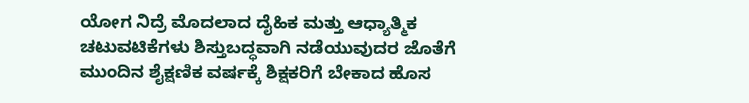ಯೋಗ ನಿದ್ರೆ ಮೊದಲಾದ ದೈಹಿಕ ಮತ್ತು ಆಧ್ಯಾತ್ಮಿಕ ಚಟುವಟಿಕೆಗಳು ಶಿಸ್ತುಬದ್ಧವಾಗಿ ನಡೆಯುವುದರ ಜೊತೆಗೆ ಮುಂದಿನ ಶೈಕ್ಷಣಿಕ ವರ್ಷಕ್ಕೆ ಶಿಕ್ಷಕರಿಗೆ ಬೇಕಾದ ಹೊಸ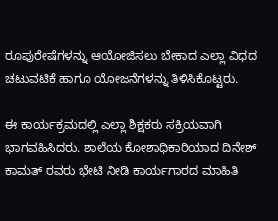ರೂಪುರೇಷೆಗಳನ್ನು ಆಯೋಜಿಸಲು ಬೇಕಾದ ಎಲ್ಲಾ ವಿಧದ ಚಟುವಟಿಕೆ ಹಾಗೂ ಯೋಜನೆಗಳನ್ನು ತಿಳಿಸಿಕೊಟ್ಟರು.

ಈ ಕಾರ್ಯಕ್ರಮದಲ್ಲಿ ಎಲ್ಲಾ ಶಿಕ್ಷಕರು ಸಕ್ರಿಯವಾಗಿ ಭಾಗವಹಿಸಿದರು. ಶಾಲೆಯ ಕೋಶಾಧಿಕಾರಿಯಾದ ದಿನೇಶ್ ಕಾಮತ್ ರವರು ಭೇಟಿ ನೀಡಿ ಕಾರ್ಯಗಾರದ ಮಾಹಿತಿ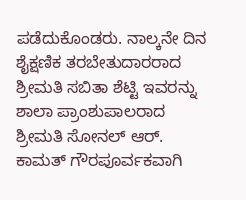ಪಡೆದುಕೊಂಡರು. ನಾಲ್ಕನೇ ದಿನ ಶೈಕ್ಷಣಿಕ ತರಬೇತುದಾರರಾದ ಶ್ರೀಮತಿ ಸಬಿತಾ ಶೆಟ್ಟಿ ಇವರನ್ನು ಶಾಲಾ ಪ್ರಾಂಶುಪಾಲರಾದ ಶ್ರೀಮತಿ ಸೋನಲ್ ಆರ್.
ಕಾಮತ್ ಗೌರಪೂರ್ವಕವಾಗಿ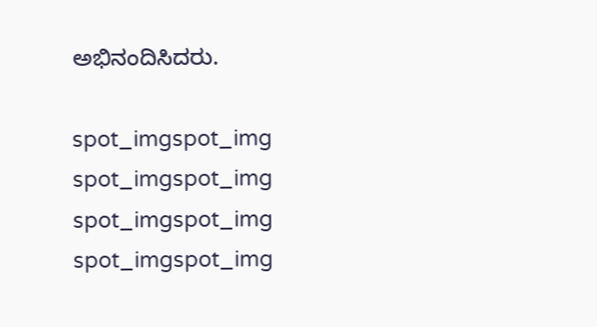ಅಭಿನಂದಿಸಿದರು.

spot_imgspot_img
spot_imgspot_img
spot_imgspot_img
spot_imgspot_img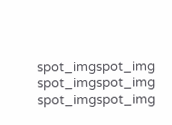spot_imgspot_img
spot_imgspot_img
spot_imgspot_img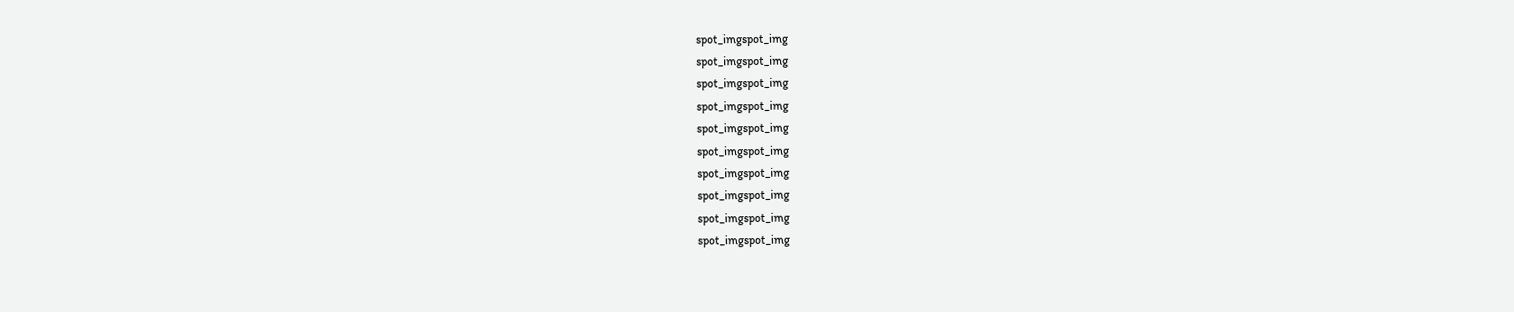spot_imgspot_img
spot_imgspot_img
spot_imgspot_img
spot_imgspot_img
spot_imgspot_img
spot_imgspot_img
spot_imgspot_img
spot_imgspot_img
spot_imgspot_img
spot_imgspot_img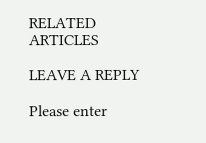RELATED ARTICLES

LEAVE A REPLY

Please enter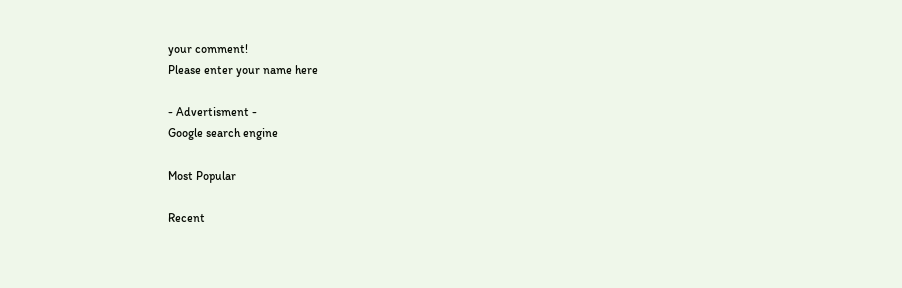your comment!
Please enter your name here

- Advertisment -
Google search engine

Most Popular

Recent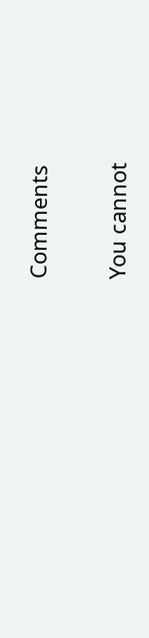Comments

You cannot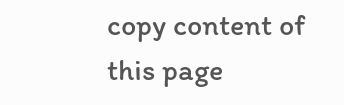copy content of this page